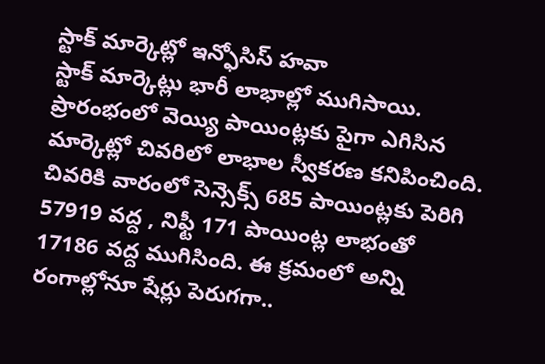స్టాక్ మార్కెట్లో ఇన్ఫోసిస్ హవా
స్టాక్ మార్కెట్లు భారీ లాభాల్లో ముగిసాయి. ప్రారంభంలో వెయ్యి పాయింట్లకు పైగా ఎగిసిన మార్కెట్లో చివరిలో లాభాల స్వీకరణ కనిపించింది. చివరికి వారంలో సెన్సెక్స్ 685 పాయింట్లకు పెరిగి 57919 వద్ద , నిఫ్టీ 171 పాయింట్ల లాభంతో 17186 వద్ద ముగిసింది. ఈ క్రమంలో అన్ని రంగాల్లోనూ షేర్లు పెరుగగా..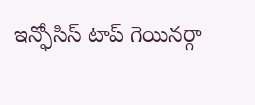ఇన్ఫోసిస్ టాప్ గెయినర్గా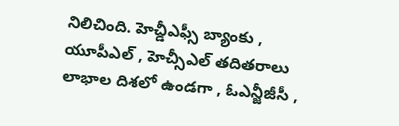నిలిచింది. హెచ్డీఎఫ్సీ బ్యాంకు , యూపీఎల్ , హెచ్సీఎల్ తదితరాలు లాభాల దిశలో ఉండగా , ఓఎన్జీజీసీ ,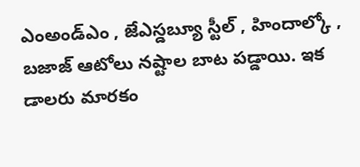ఎంఅండ్ఎం , జేఎస్డబ్యూ స్టీల్ , హిందాల్కో , బజాజ్ ఆటోలు నష్టాల బాట పడ్డాయి. ఇక డాలరు మారకం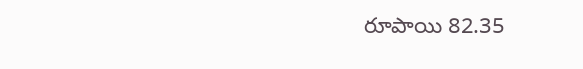రూపాయి 82.35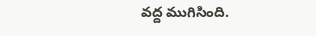వద్ద ముగిసింది.